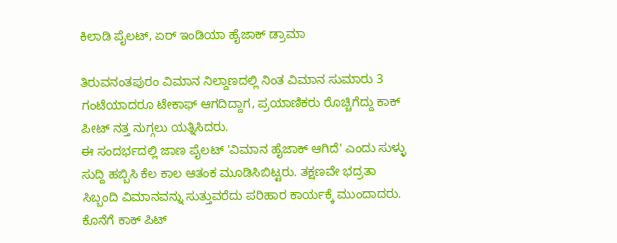ಕಿಲಾಡಿ ಪೈಲಟ್, ಏರ್ ಇಂಡಿಯಾ ಹೈಜಾಕ್ ಡ್ರಾಮಾ

ತಿರುವನಂತಪುರಂ ವಿಮಾನ ನಿಲ್ದಾಣದಲ್ಲಿ ನಿಂತ ವಿಮಾನ ಸುಮಾರು 3 ಗಂಟೆಯಾದರೂ ಟೇಕಾಫ್ ಆಗದಿದ್ದಾಗ, ಪ್ರಯಾಣಿಕರು ರೊಚ್ಚಿಗೆದ್ದು ಕಾಕ್ ಪೀಟ್ ನತ್ತ ನುಗ್ಗಲು ಯತ್ನಿಸಿದರು.
ಈ ಸಂದರ್ಭದಲ್ಲಿ ಜಾಣ ಪೈಲಟ್ 'ವಿಮಾನ ಹೈಜಾಕ್ ಆಗಿದೆ' ಎಂದು ಸುಳ್ಳು ಸುದ್ದಿ ಹಬ್ಬಿಸಿ ಕೆಲ ಕಾಲ ಆತಂಕ ಮೂಡಿಸಿಬಿಟ್ಟರು. ತಕ್ಷಣವೇ ಭದ್ರತಾ ಸಿಬ್ಬಂದಿ ವಿಮಾನವನ್ನು ಸುತ್ತುವರೆದು ಪರಿಹಾರ ಕಾರ್ಯಕ್ಕೆ ಮುಂದಾದರು.
ಕೊನೆಗೆ ಕಾಕ್ ಪಿಟ್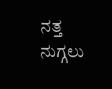ನತ್ತ ನುಗ್ಗಲು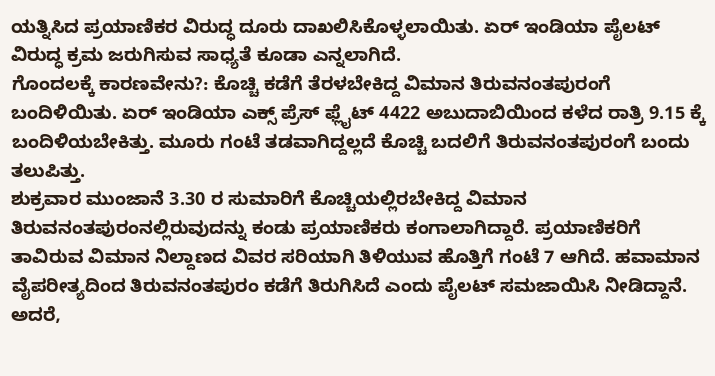ಯತ್ನಿಸಿದ ಪ್ರಯಾಣಿಕರ ವಿರುದ್ಧ ದೂರು ದಾಖಲಿಸಿಕೊಳ್ಳಲಾಯಿತು. ಏರ್ ಇಂಡಿಯಾ ಪೈಲಟ್ ವಿರುದ್ಧ ಕ್ರಮ ಜರುಗಿಸುವ ಸಾಧ್ಯತೆ ಕೂಡಾ ಎನ್ನಲಾಗಿದೆ.
ಗೊಂದಲಕ್ಕೆ ಕಾರಣವೇನು?: ಕೊಚ್ಚಿ ಕಡೆಗೆ ತೆರಳಬೇಕಿದ್ದ ವಿಮಾನ ತಿರುವನಂತಪುರಂಗೆ ಬಂದಿಳಿಯಿತು. ಏರ್ ಇಂಡಿಯಾ ಎಕ್ಸ್ ಪ್ರೆಸ್ ಫ್ಲೈಟ್ 4422 ಅಬುದಾಬಿಯಿಂದ ಕಳೆದ ರಾತ್ರಿ 9.15 ಕ್ಕೆ ಬಂದಿಳಿಯಬೇಕಿತ್ತು. ಮೂರು ಗಂಟೆ ತಡವಾಗಿದ್ದಲ್ಲದೆ ಕೊಚ್ಚಿ ಬದಲಿಗೆ ತಿರುವನಂತಪುರಂಗೆ ಬಂದು ತಲುಪಿತ್ತು.
ಶುಕ್ರವಾರ ಮುಂಜಾನೆ 3.30 ರ ಸುಮಾರಿಗೆ ಕೊಚ್ಚಿಯಲ್ಲಿರಬೇಕಿದ್ದ ವಿಮಾನ ತಿರುವನಂತಪುರಂನಲ್ಲಿರುವುದನ್ನು ಕಂಡು ಪ್ರಯಾಣಿಕರು ಕಂಗಾಲಾಗಿದ್ದಾರೆ. ಪ್ರಯಾಣಿಕರಿಗೆ ತಾವಿರುವ ವಿಮಾನ ನಿಲ್ದಾಣದ ವಿವರ ಸರಿಯಾಗಿ ತಿಳಿಯುವ ಹೊತ್ತಿಗೆ ಗಂಟೆ 7 ಆಗಿದೆ. ಹವಾಮಾನ ವೈಪರೀತ್ಯದಿಂದ ತಿರುವನಂತಪುರಂ ಕಡೆಗೆ ತಿರುಗಿಸಿದೆ ಎಂದು ಪೈಲಟ್ ಸಮಜಾಯಿಸಿ ನೀಡಿದ್ದಾನೆ.
ಅದರೆ,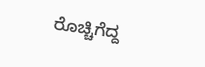ರೊಚ್ಚಿಗೆದ್ದ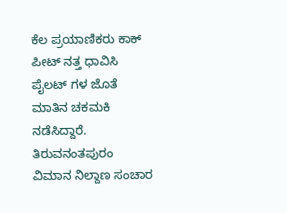ಕೆಲ ಪ್ರಯಾಣಿಕರು ಕಾಕ್ ಪೀಟ್ ನತ್ತ ಧಾವಿಸಿ ಪೈಲಟ್ ಗಳ ಜೊತೆ ಮಾತಿನ ಚಕಮಕಿ ನಡೆಸಿದ್ದಾರೆ. ತಿರುವನಂತಪುರಂ ವಿಮಾನ ನಿಲ್ದಾಣ ಸಂಚಾರ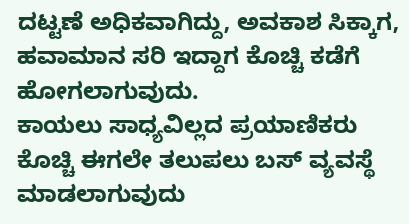ದಟ್ಟಣೆ ಅಧಿಕವಾಗಿದ್ದು, ಅವಕಾಶ ಸಿಕ್ಕಾಗ, ಹವಾಮಾನ ಸರಿ ಇದ್ದಾಗ ಕೊಚ್ಚಿ ಕಡೆಗೆ ಹೋಗಲಾಗುವುದು.
ಕಾಯಲು ಸಾಧ್ಯವಿಲ್ಲದ ಪ್ರಯಾಣಿಕರು ಕೊಚ್ಚಿ ಈಗಲೇ ತಲುಪಲು ಬಸ್ ವ್ಯವಸ್ಥೆ ಮಾಡಲಾಗುವುದು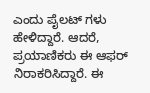ಎಂದು ಪೈಲಟ್ ಗಳು ಹೇಳಿದ್ದಾರೆ. ಆದರೆ, ಪ್ರಯಾಣಿಕರು ಈ ಆಫರ್ ನಿರಾಕರಿಸಿದ್ದಾರೆ. ಈ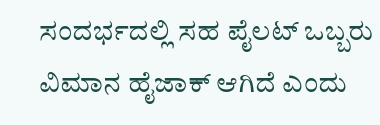ಸಂದರ್ಭದಲ್ಲಿ ಸಹ ಪೈಲಟ್ ಒಬ್ಬರು ವಿಮಾನ ಹೈಜಾಕ್ ಆಗಿದೆ ಎಂದು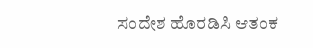ಸಂದೇಶ ಹೊರಡಿಸಿ ಆತಂಕ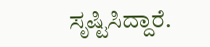ಸೃಷ್ಟಿಸಿದ್ದಾರೆ.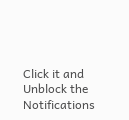Click it and Unblock the Notifications